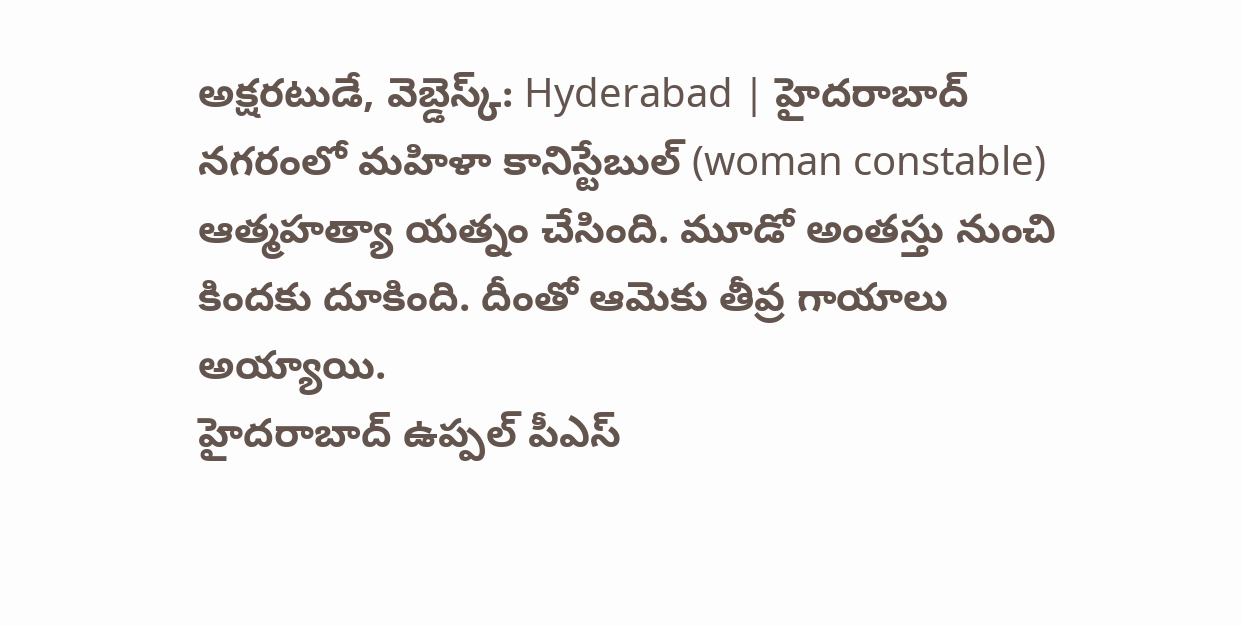అక్షరటుడే, వెబ్డెస్క్: Hyderabad | హైదరాబాద్ నగరంలో మహిళా కానిస్టేబుల్ (woman constable) ఆత్మహత్యా యత్నం చేసింది. మూడో అంతస్తు నుంచి కిందకు దూకింది. దీంతో ఆమెకు తీవ్ర గాయాలు అయ్యాయి.
హైదరాబాద్ ఉప్పల్ పీఎస్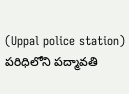(Uppal police station) పరిధిలోని పద్మావతి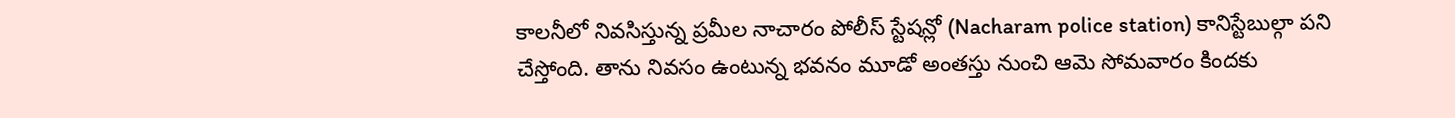కాలనీలో నివసిస్తున్న ప్రమీల నాచారం పోలీస్ స్టేషన్లో (Nacharam police station) కానిస్టేబుల్గా పని చేస్తోంది. తాను నివసం ఉంటున్న భవనం మూడో అంతస్తు నుంచి ఆమె సోమవారం కిందకు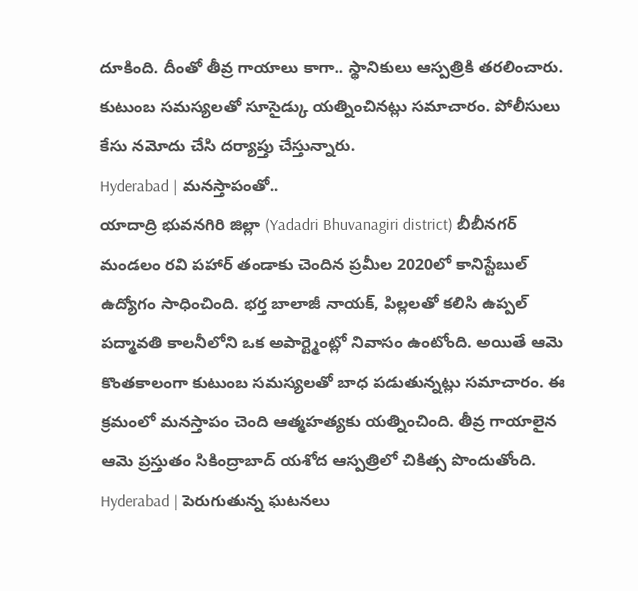దూకింది. దీంతో తీవ్ర గాయాలు కాగా.. స్థానికులు ఆస్పత్రికి తరలించారు. కుటుంబ సమస్యలతో సూసైడ్కు యత్నించినట్లు సమాచారం. పోలీసులు కేసు నమోదు చేసి దర్యాప్తు చేస్తున్నారు.
Hyderabad | మనస్తాపంతో..
యాదాద్రి భువనగిరి జిల్లా (Yadadri Bhuvanagiri district) బీబీనగర్ మండలం రవి పహార్ తండాకు చెందిన ప్రమీల 2020లో కానిస్టేబుల్ ఉద్యోగం సాధించింది. భర్త బాలాజీ నాయక్, పిల్లలతో కలిసి ఉప్పల్ పద్మావతి కాలనీలోని ఒక అపార్ట్మెంట్లో నివాసం ఉంటోంది. అయితే ఆమె కొంతకాలంగా కుటుంబ సమస్యలతో బాధ పడుతున్నట్లు సమాచారం. ఈ క్రమంలో మనస్తాపం చెంది ఆత్మహత్యకు యత్నించింది. తీవ్ర గాయాలైన ఆమె ప్రస్తుతం సికింద్రాబాద్ యశోద ఆస్పత్రిలో చికిత్స పొందుతోంది.
Hyderabad | పెరుగుతున్న ఘటనలు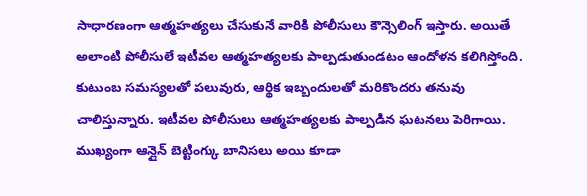సాధారణంగా ఆత్మహత్యలు చేసుకునే వారికి పోలీసులు కౌన్సెలింగ్ ఇస్తారు. అయితే అలాంటి పోలీసులే ఇటీవల ఆత్మహత్యలకు పాల్పడుతుండటం ఆందోళన కలిగిస్తోంది. కుటుంబ సమస్యలతో పలువురు, ఆర్థిక ఇబ్బందులతో మరికొందరు తనువు చాలిస్తున్నారు. ఇటీవల పోలీసులు ఆత్మహత్యలకు పాల్పడిన ఘటనలు పెరిగాయి. ముఖ్యంగా ఆన్లైన్ బెట్టింగ్కు బానిసలు అయి కూడా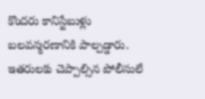కొందరు కానిస్టేబుళ్లు బలవన్మరణానికి పాల్పడ్డారు. ఇతరులకు చెప్పాల్సిన పోలీసులే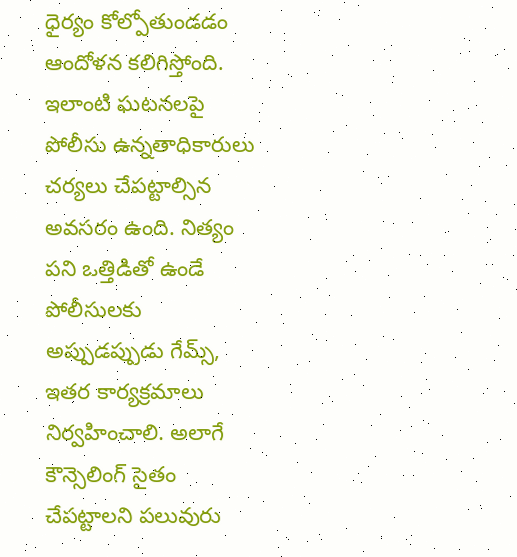ధైర్యం కోల్పోతుండడం ఆందోళన కలిగిస్తోంది. ఇలాంటి ఘటనలపై పోలీసు ఉన్నతాధికారులు చర్యలు చేపట్టాల్సిన అవసరం ఉంది. నిత్యం పని ఒత్తిడితో ఉండే పోలీసులకు అప్పుడప్పుడు గేమ్స్, ఇతర కార్యక్రమాలు నిర్వహించాలి. అలాగే కౌన్సెలింగ్ సైతం చేపట్టాలని పలువురు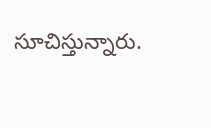సూచిస్తున్నారు.